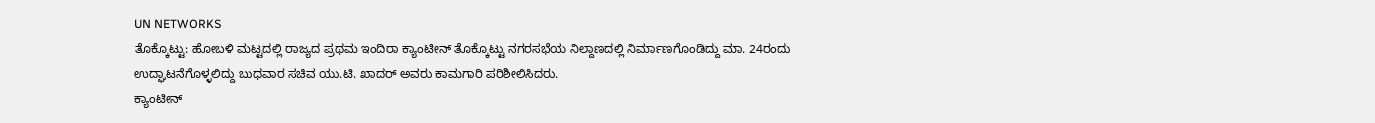UN NETWORKS
ತೊಕ್ಕೊಟ್ಟು: ಹೋಬಳಿ ಮಟ್ಟದಲ್ಲಿ ರಾಜ್ಯದ ಪ್ರಥಮ ಇಂದಿರಾ ಕ್ಯಾಂಟೀನ್ ತೊಕ್ಕೊಟ್ಟು ನಗರಸಭೆಯ ನಿಲ್ದಾಣದಲ್ಲಿ ನಿರ್ಮಾಣಗೊಂಡಿದ್ದು ಮಾ. 24ರಂದು ಉದ್ಘಾಟನೆಗೊಳ್ಳಲಿದ್ದು ಬುಧವಾರ ಸಚಿವ ಯು.ಟಿ. ಖಾದರ್ ಅವರು ಕಾಮಗಾರಿ ಪರಿಶೀಲಿಸಿದರು.
ಕ್ಯಾಂಟೀನ್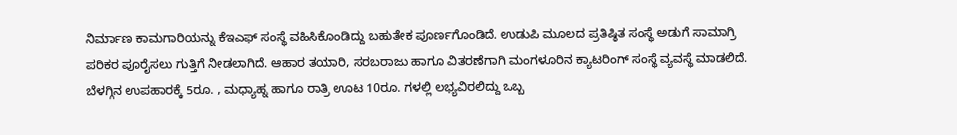ನಿರ್ಮಾಣ ಕಾಮಗಾರಿಯನ್ನು ಕೆಇಎಫ್ ಸಂಸ್ಥೆ ವಹಿಸಿಕೊಂಡಿದ್ದು ಬಹುತೇಕ ಪೂರ್ಣಗೊಂಡಿದೆ. ಉಡುಪಿ ಮೂಲದ ಪ್ರತಿಷ್ಠಿತ ಸಂಸ್ಥೆ ಅಡುಗೆ ಸಾಮಾಗ್ರಿ ಪರಿಕರ ಪೂರೈಸಲು ಗುತ್ತಿಗೆ ನೀಡಲಾಗಿದೆ. ಆಹಾರ ತಯಾರಿ, ಸರಬರಾಜು ಹಾಗೂ ವಿತರಣೆಗಾಗಿ ಮಂಗಳೂರಿನ ಕ್ಯಾಟರಿಂಗ್ ಸಂಸ್ಥೆ ವ್ಯವಸ್ಥೆ ಮಾಡಲಿದೆ.
ಬೆಳಗ್ಗಿನ ಉಪಹಾರಕ್ಕೆ 5ರೂ. , ಮಧ್ಯಾಹ್ನ ಹಾಗೂ ರಾತ್ರಿ ಊಟ 10ರೂ. ಗಳಲ್ಲಿ ಲಭ್ಯವಿರಲಿದ್ದು ಒಬ್ಬ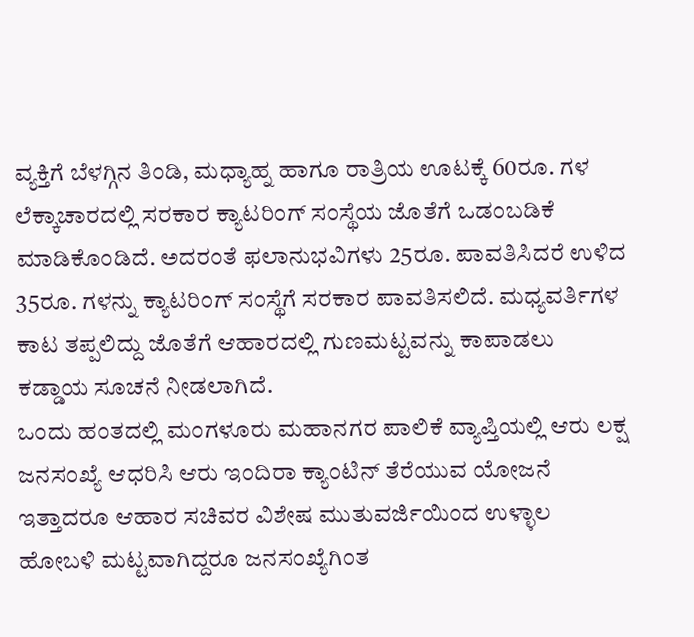ವ್ಯಕ್ತಿಗೆ ಬೆಳಗ್ಗಿನ ತಿಂಡಿ, ಮಧ್ಯಾಹ್ನ ಹಾಗೂ ರಾತ್ರಿಯ ಊಟಕ್ಕೆ 60ರೂ. ಗಳ ಲೆಕ್ಕಾಚಾರದಲ್ಲಿ ಸರಕಾರ ಕ್ಯಾಟರಿಂಗ್ ಸಂಸ್ಥೆಯ ಜೊತೆಗೆ ಒಡಂಬಡಿಕೆ ಮಾಡಿಕೊಂಡಿದೆ. ಅದರಂತೆ ಫಲಾನುಭವಿಗಳು 25ರೂ. ಪಾವತಿಸಿದರೆ ಉಳಿದ 35ರೂ. ಗಳನ್ನು ಕ್ಯಾಟರಿಂಗ್ ಸಂಸ್ಥೆಗೆ ಸರಕಾರ ಪಾವತಿಸಲಿದೆ. ಮಧ್ಯವರ್ತಿಗಳ ಕಾಟ ತಪ್ಪಲಿದ್ದು ಜೊತೆಗೆ ಆಹಾರದಲ್ಲಿ ಗುಣಮಟ್ಟವನ್ನು ಕಾಪಾಡಲು ಕಡ್ಡಾಯ ಸೂಚನೆ ನೀಡಲಾಗಿದೆ.
ಒಂದು ಹಂತದಲ್ಲಿ ಮಂಗಳೂರು ಮಹಾನಗರ ಪಾಲಿಕೆ ವ್ಯಾಪ್ತಿಯಲ್ಲಿ ಆರು ಲಕ್ಷ ಜನಸಂಖ್ಯೆ ಆಧರಿಸಿ ಆರು ಇಂದಿರಾ ಕ್ಯಾಂಟಿನ್ ತೆರೆಯುವ ಯೋಜನೆ ಇತ್ತಾದರೂ ಆಹಾರ ಸಚಿವರ ವಿಶೇಷ ಮುತುವರ್ಜಿಯಿಂದ ಉಳ್ಳಾಲ ಹೋಬಳಿ ಮಟ್ಟವಾಗಿದ್ದರೂ ಜನಸಂಖ್ಯೆಗಿಂತ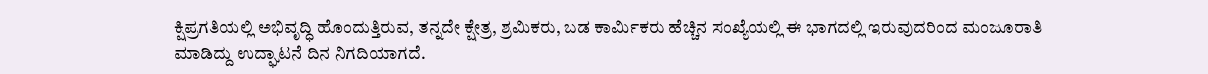ಕ್ಷಿಪ್ರಗತಿಯಲ್ಲಿ ಅಭಿವೃದ್ಧಿ ಹೊಂದುತ್ತಿರುವ, ತನ್ನದೇ ಕ್ಷೇತ್ರ, ಶ್ರಮಿಕರು, ಬಡ ಕಾರ್ಮಿಕರು ಹೆಚ್ಚಿನ ಸಂಖ್ಯೆಯಲ್ಲಿ ಈ ಭಾಗದಲ್ಲಿ ಇರುವುದರಿಂದ ಮಂಜೂರಾತಿ ಮಾಡಿದ್ದು ಉದ್ಘಾಟನೆ ದಿನ ನಿಗದಿಯಾಗದೆ.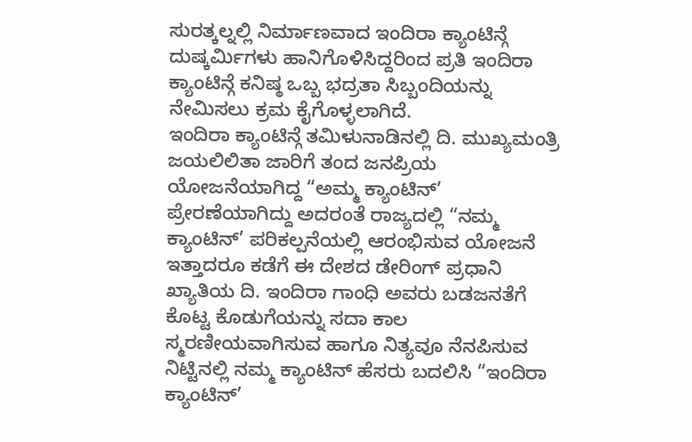ಸುರತ್ಕಲ್ನಲ್ಲಿ ನಿರ್ಮಾಣವಾದ ಇಂದಿರಾ ಕ್ಯಾಂಟಿನ್ಗೆ ದುಷ್ಕರ್ಮಿಗಳು ಹಾನಿಗೊಳಿಸಿದ್ದರಿಂದ ಪ್ರತಿ ಇಂದಿರಾ ಕ್ಯಾಂಟಿನ್ಗೆ ಕನಿಷ್ಠ ಒಬ್ಬ ಭದ್ರತಾ ಸಿಬ್ಬಂದಿಯನ್ನು ನೇಮಿಸಲು ಕ್ರಮ ಕೈಗೊಳ್ಳಲಾಗಿದೆ.
ಇಂದಿರಾ ಕ್ಯಾಂಟಿನ್ಗೆ ತಮಿಳುನಾಡಿನಲ್ಲಿ ದಿ. ಮುಖ್ಯಮಂತ್ರಿ ಜಯಲಿಲಿತಾ ಜಾರಿಗೆ ತಂದ ಜನಪ್ರಿಯ ಯೋಜನೆಯಾಗಿದ್ದ “ಅಮ್ಮ ಕ್ಯಾಂಟಿನ್’ ಪ್ರೇರಣೆಯಾಗಿದ್ದು ಅದರಂತೆ ರಾಜ್ಯದಲ್ಲಿ “ನಮ್ಮ ಕ್ಯಾಂಟಿನ್’ ಪರಿಕಲ್ಪನೆಯಲ್ಲಿ ಆರಂಭಿಸುವ ಯೋಜನೆ ಇತ್ತಾದರೂ ಕಡೆಗೆ ಈ ದೇಶದ ಡೇರಿಂಗ್ ಪ್ರಧಾನಿ ಖ್ಯಾತಿಯ ದಿ. ಇಂದಿರಾ ಗಾಂಧಿ ಅವರು ಬಡಜನತೆಗೆ ಕೊಟ್ಟ ಕೊಡುಗೆಯನ್ನು ಸದಾ ಕಾಲ ಸ್ಮರಣೀಯವಾಗಿಸುವ ಹಾಗೂ ನಿತ್ಯವೂ ನೆನಪಿಸುವ ನಿಟ್ಟಿನಲ್ಲಿ ನಮ್ಮ ಕ್ಯಾಂಟಿನ್ ಹೆಸರು ಬದಲಿಸಿ “ಇಂದಿರಾ ಕ್ಯಾಂಟಿನ್’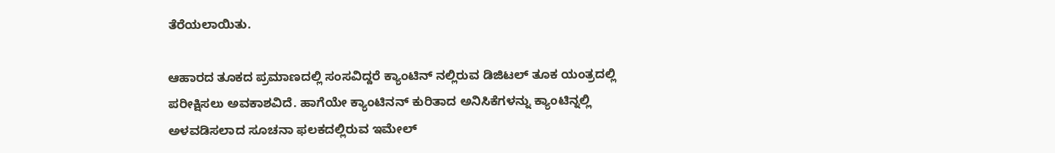ತೆರೆಯಲಾಯಿತು.

ಆಹಾರದ ತೂಕದ ಪ್ರಮಾಣದಲ್ಲಿ ಸಂಸವಿದ್ದರೆ ಕ್ಯಾಂಟಿನ್ ನಲ್ಲಿರುವ ಡಿಜಿಟಲ್ ತೂಕ ಯಂತ್ರದಲ್ಲಿ ಪರೀಕ್ಷಿಸಲು ಅವಕಾಶವಿದೆ. ಹಾಗೆಯೇ ಕ್ಯಾಂಟಿನನ್ ಕುರಿತಾದ ಅನಿಸಿಕೆಗಳನ್ನು ಕ್ಯಾಂಟಿನ್ನಲ್ಲಿ ಅಳವಡಿಸಲಾದ ಸೂಚನಾ ಫಲಕದಲ್ಲಿರುವ ಇಮೇಲ್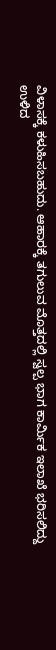ವಿಳಾಸಕ್ಕೆ ಕಳುಹಿಸಬಹುದು. ಆಹಾರಕ್ಕೆ ತಗುಲುವ ಮೊತ್ತದಲ್ಲಿ ಸ್ವಲ್ಪ ಭಾಗ ಕಾರ್ಮಿಕ ಇಲಾಖೆ ಭರಿಸಲಿದ್ದು ಉಳಿದ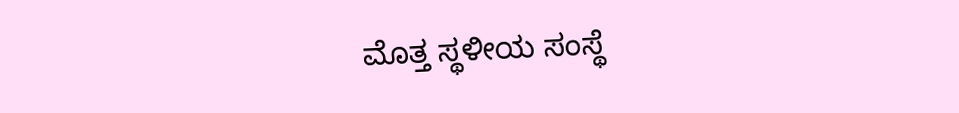ಮೊತ್ತ ಸ್ಥಳೀಯ ಸಂಸ್ಥೆ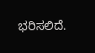ಭರಿಸಲಿದೆ.